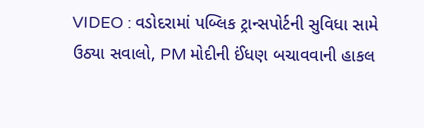VIDEO : વડોદરામાં પબ્લિક ટ્રાન્સપોર્ટની સુવિધા સામે ઉઠ્યા સવાલો, PM મોદીની ઈંધણ બચાવવાની હાકલ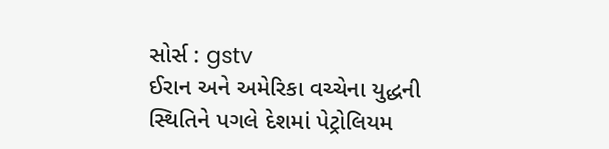સોર્સ : gstv
ઈરાન અને અમેરિકા વચ્ચેના યુદ્ધની સ્થિતિને પગલે દેશમાં પેટ્રોલિયમ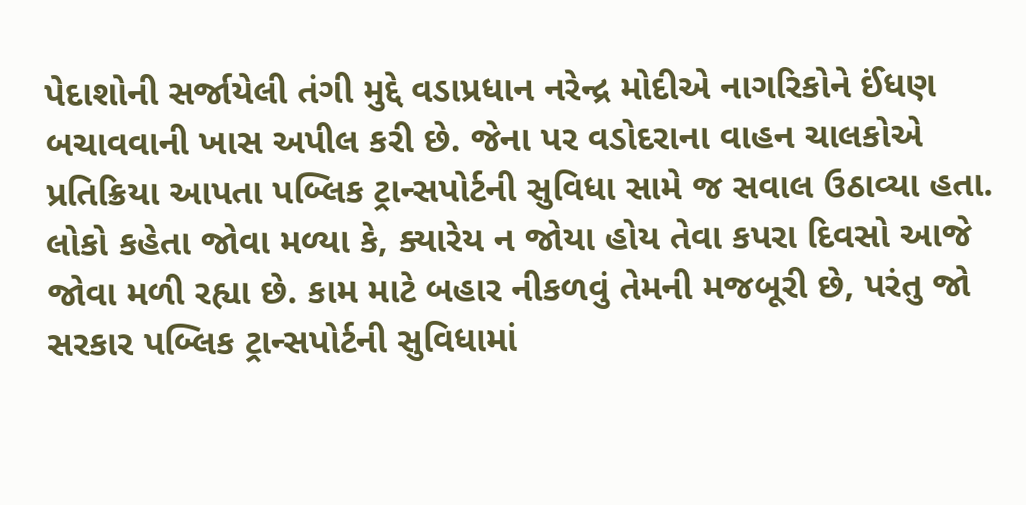પેદાશોની સર્જાયેલી તંગી મુદ્દે વડાપ્રધાન નરેન્દ્ર મોદીએ નાગરિકોને ઈંધણ બચાવવાની ખાસ અપીલ કરી છે. જેના પર વડોદરાના વાહન ચાલકોએ પ્રતિક્રિયા આપતા પબ્લિક ટ્રાન્સપોર્ટની સુવિધા સામે જ સવાલ ઉઠાવ્યા હતા. લોકો કહેતા જોવા મળ્યા કે, ક્યારેય ન જોયા હોય તેવા કપરા દિવસો આજે જોવા મળી રહ્યા છે. કામ માટે બહાર નીકળવું તેમની મજબૂરી છે, પરંતુ જો સરકાર પબ્લિક ટ્રાન્સપોર્ટની સુવિધામાં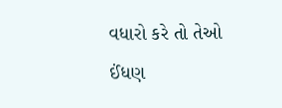વધારો કરે તો તેઓ ઈંધણ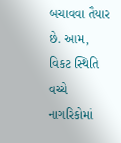બચાવવા તૈયાર છે. આમ, વિકટ સ્થિતિ વચ્ચે નાગરિકોમાં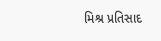મિશ્ર પ્રતિસાદ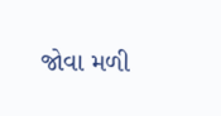જોવા મળી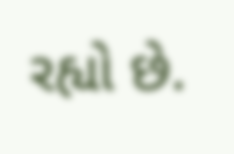રહ્યો છે.